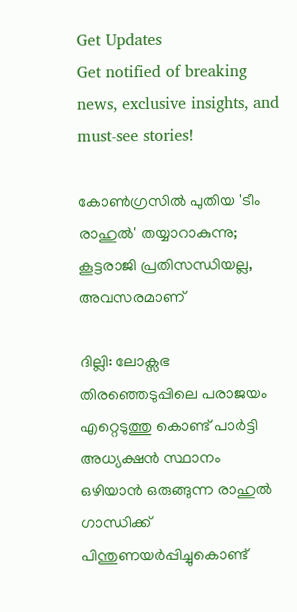Get Updates
Get notified of breaking news, exclusive insights, and must-see stories!

കോണ്‍ഗ്രസില്‍ പുതിയ 'ടീം രാഹുല്‍' തയ്യാറാകുന്നു; കൂട്ടരാജി പ്രതിസന്ധിയല്ല, അവസരമാണ്

ദില്ലി: ലോക്സഭ തിരഞ്ഞെടുപ്പിലെ പരാജയം എറ്റെടുത്തു കൊണ്ട് പാര്‍ട്ടി അധ്യക്ഷന്‍ സ്ഥാനം ഒഴിയാന്‍ ഒരുങ്ങുന്ന രാഹുല്‍ ഗാന്ധിക്ക് പിന്തുണയര്‍പ്പിച്ചുകൊണ്ട്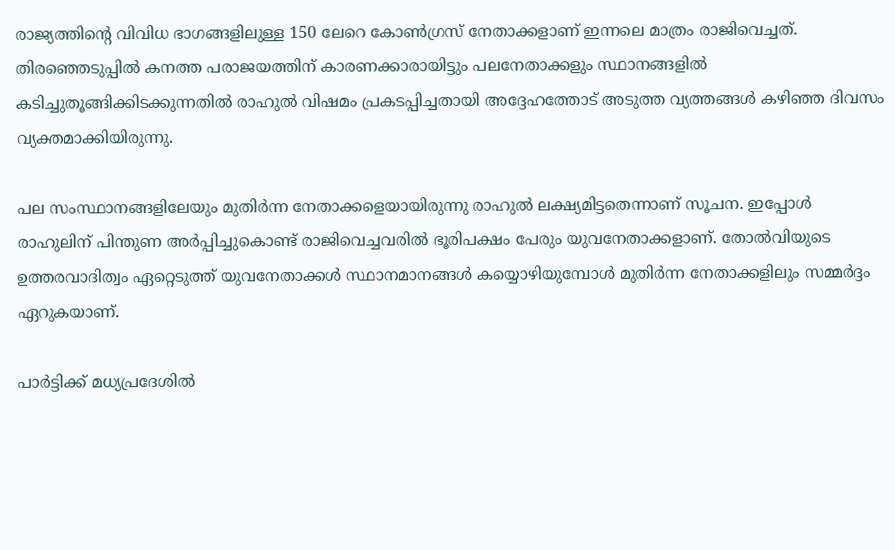രാജ്യത്തിന്‍റെ വിവിധ ഭാഗങ്ങളിലുള്ള 150 ലേറെ കോണ്‍ഗ്രസ് നേതാക്കളാണ് ഇന്നലെ മാത്രം രാജിവെച്ചത്. തിരഞ്ഞെടുപ്പില്‍ കനത്ത പരാജയത്തിന് കാരണക്കാരായിട്ടും പലനേതാക്കളും സ്ഥാനങ്ങളില്‍ കടിച്ചുതൂങ്ങിക്കിടക്കുന്നതില്‍ രാഹുല്‍ വിഷമം പ്രകടപ്പിച്ചതായി അദ്ദേഹത്തോട് അടുത്ത വ്യത്തങ്ങള്‍ കഴിഞ്ഞ ദിവസം വ്യക്തമാക്കിയിരുന്നു.

പല സംസ്ഥാനങ്ങളിലേയും മുതിര്‍ന്ന നേതാക്കളെയായിരുന്നു രാഹുല്‍ ലക്ഷ്യമിട്ടതെന്നാണ് സൂചന. ഇപ്പോള്‍ രാഹുലിന് പിന്തുണ അര്‍പ്പിച്ചുകൊണ്ട് രാജിവെച്ചവരില്‍ ഭൂരിപക്ഷം പേരും യുവനേതാക്കളാണ്. തോല്‍വിയുടെ ഉത്തരവാദിത്വം ഏറ്റെടുത്ത് യുവനേതാക്കള്‍ സ്ഥാനമാനങ്ങള്‍ കയ്യൊഴിയുമ്പോള്‍ മുതിര്‍ന്ന നേതാക്കളിലും സമ്മര്‍ദ്ദം ഏറുകയാണ്.

പാര്‍ട്ടിക്ക് മധ്യപ്രദേശില്‍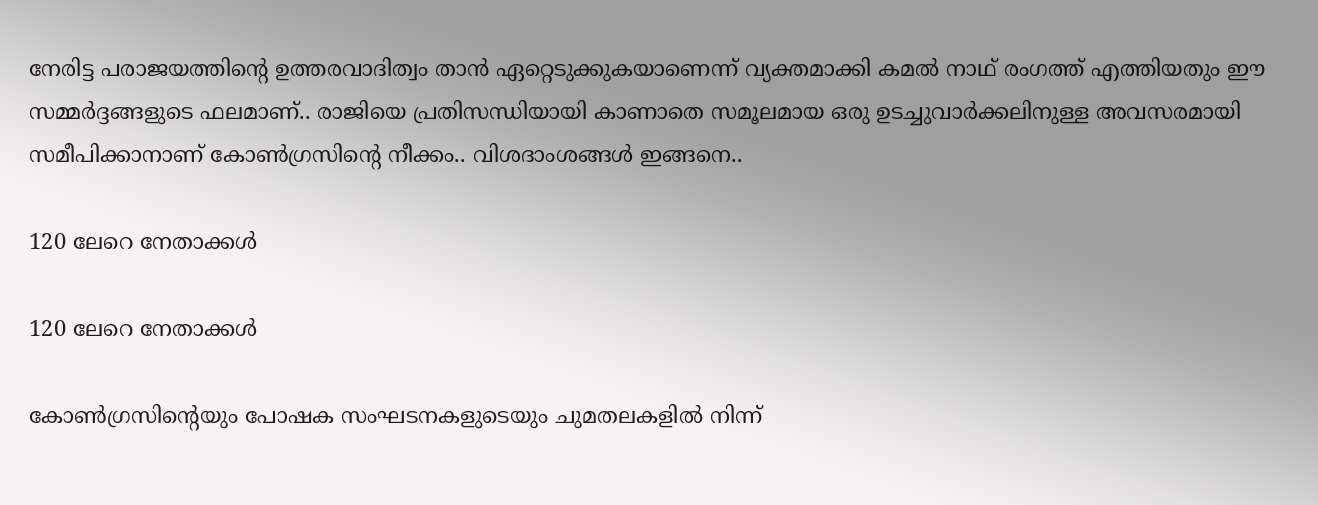നേരിട്ട പരാജയത്തിന്‍റെ ഉത്തരവാദിത്വം താന്‍ ഏറ്റെടുക്കുകയാണെന്ന് വ്യക്തമാക്കി കമല്‍ നാഥ് രംഗത്ത് എത്തിയതും ഈ സമ്മർദ്ദങ്ങളുടെ ഫലമാണ്.. രാജിയെ പ്രതിസന്ധിയായി കാണാതെ സമൂലമായ ഒരു ഉടച്ചുവാർക്കലിനുള്ള അവസരമായി സമീപിക്കാനാണ് കോണ്‍ഗ്രസിന്‍റെ നീക്കം.. വിശദാംശങ്ങള്‍ ഇങ്ങനെ..

120 ലേറെ നേതാക്കള്‍

120 ലേറെ നേതാക്കള്‍

കോണ്‍ഗ്രസിന്‍റെയും പോഷക സംഘടനകളുടെയും ചുമതലകളില്‍ നിന്ന്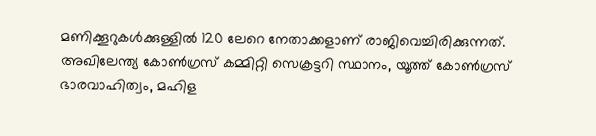മണിക്കൂറുകള്‍ക്കുള്ളില്‍ 120 ലേറെ നേതാക്കളാണ് രാജിവെച്ചിരിക്കുന്നത്. അഖിലേന്ത്യ കോൺഗ്രസ് കമ്മിറ്റി സെക്രട്ടറി സ്ഥാനം, യൂത്ത് കോൺഗ്രസ് ഭാരവാഹിത്വം, മഹിള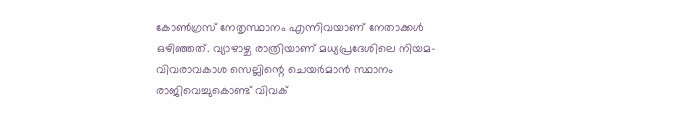കോൺഗ്രസ് നേതൃസ്ഥാനം എന്നിവയാണ് നേതാക്കൾ ഒഴിഞ്ഞത്. വ്യാഴാഴ്ച രാത്രിയാണ് മധ്യപ്രദേശിലെ നിയമ-വിവരാവകാശ സെല്ലിന്റെ ചെയർമാൻ സ്ഥാനം രാജിവെച്ചുകൊണ്ട് വിവക്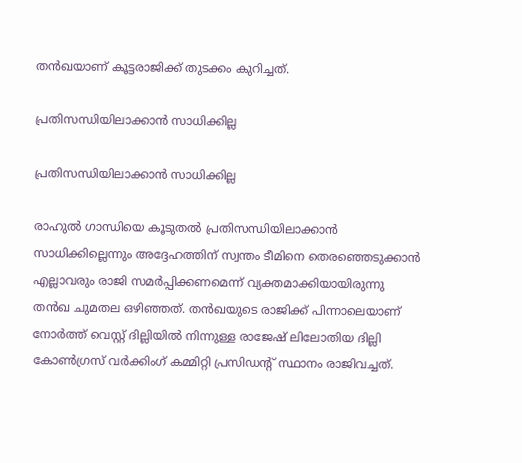തന്‍ഖയാണ് കൂട്ടരാജിക്ക് തുടക്കം കുറിച്ചത്.

പ്രതിസന്ധിയിലാക്കാൻ സാധിക്കില്ല

പ്രതിസന്ധിയിലാക്കാൻ സാധിക്കില്ല

രാഹുൽ ഗാന്ധിയെ കൂടുതൽ പ്രതിസന്ധിയിലാക്കാൻ സാധിക്കില്ലെന്നും അദ്ദേഹത്തിന് സ്വന്തം ടീമിനെ തെരഞ്ഞെടുക്കാൻ എല്ലാവരും രാജി സമർപ്പിക്കണമെന്ന് വ്യക്തമാക്കിയായിരുന്നു തന്‍ഖ ചുമതല ഒഴിഞ്ഞത്. തന്‍ഖയുടെ രാജിക്ക് പിന്നാലെയാണ് നോർത്ത് വെസ്റ്റ് ദില്ലിയിൽ നിന്നുള്ള രാജേഷ് ലിലോതിയ ദില്ലി കോൺഗ്രസ് വർക്കിംഗ് കമ്മിറ്റി പ്രസിഡന്റ് സ്ഥാനം രാജിവച്ചത്.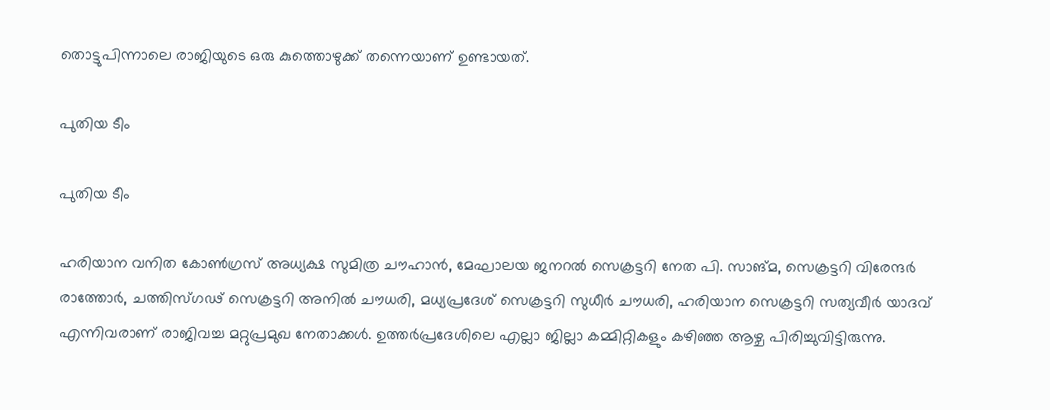തൊട്ടുപിന്നാലെ രാജിയുടെ ഒരു കുത്തൊഴുക്ക് തന്നെയാണ് ഉണ്ടായത്.

പുതിയ ടീം

പുതിയ ടീം

ഹരിയാന വനിത കോൺഗ്രസ് അധ്യക്ഷ സുമിത്ര ചൗഹാൻ, മേഘാലയ ജനറൽ സെക്രട്ടറി നേത പി. സാങ്മ, സെക്രട്ടറി വിരേന്ദർ രാത്തോർ, ചത്തിസ്ഗ‍ഢ് സെക്രട്ടറി അനിൽ ചൗധരി, മധ്യപ്രദേശ് സെക്രട്ടറി സുധീർ ചൗധരി, ഹരിയാന സെക്രട്ടറി സത്യവീർ യാദവ് എന്നിവരാണ് രാജിവച്ച മറ്റുപ്രമുഖ നേതാക്കള്‍. ഉത്തർപ്രദേശിലെ എല്ലാ ജില്ലാ കമ്മിറ്റികളും കഴിഞ്ഞ ആഴ്ച പിരിച്ചുവിട്ടിരുന്നു.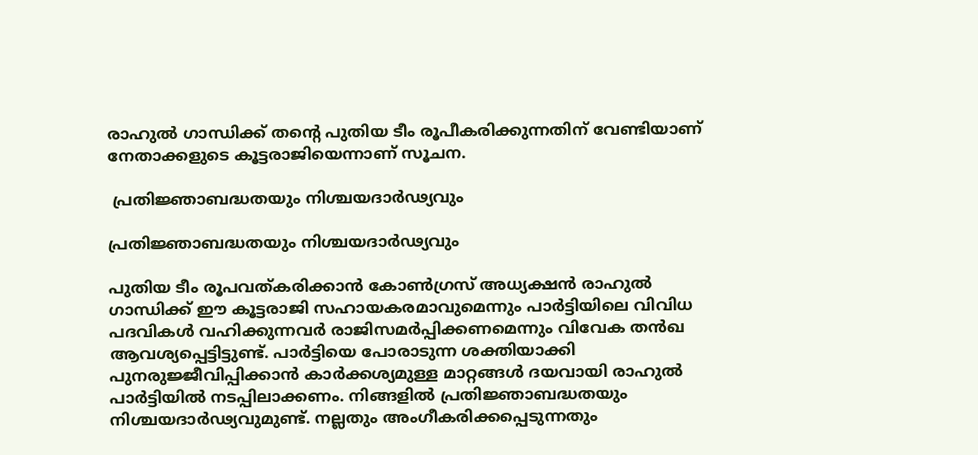രാഹുൽ ഗാന്ധിക്ക് തന്റെ പുതിയ ടീം രൂപീകരിക്കുന്നതിന് വേണ്ടിയാണ് നേതാക്കളുടെ കൂട്ടരാജിയെന്നാണ് സൂചന.

 പ്രതിജ്ഞാബദ്ധതയും നിശ്ചയദാര്‍ഢ്യവും

പ്രതിജ്ഞാബദ്ധതയും നിശ്ചയദാര്‍ഢ്യവും

പുതിയ ടീം രൂപവത്കരിക്കാന്‍ കോണ്‍ഗ്രസ് അധ്യക്ഷന്‍ രാഹുല്‍ ഗാന്ധിക്ക് ഈ കൂട്ടരാജി സഹായകരമാവുമെന്നും പാര്‍ട്ടിയിലെ വിവിധ പദവികള്‍ വഹിക്കുന്നവര്‍ രാജിസമര്‍പ്പിക്കണമെന്നും വിവേക തന്‍ഖ ആവശ്യപ്പെട്ടിട്ടുണ്ട്. പാര്‍ട്ടിയെ പോരാടുന്ന ശക്തിയാക്കി പുനരുജ്ജീവിപ്പിക്കാന്‍ കാര്‍ക്കശ്യമുള്ള മാറ്റങ്ങള്‍ ദയവായി രാഹുല്‍ പാര്‍ട്ടിയില്‍ നടപ്പിലാക്കണം. നിങ്ങളില്‍ പ്രതിജ്ഞാബദ്ധതയും നിശ്ചയദാര്‍ഢ്യവുമുണ്ട്. നല്ലതും അംഗീകരിക്കപ്പെടുന്നതും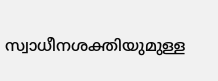സ്വാധീനശക്തിയുമുള്ള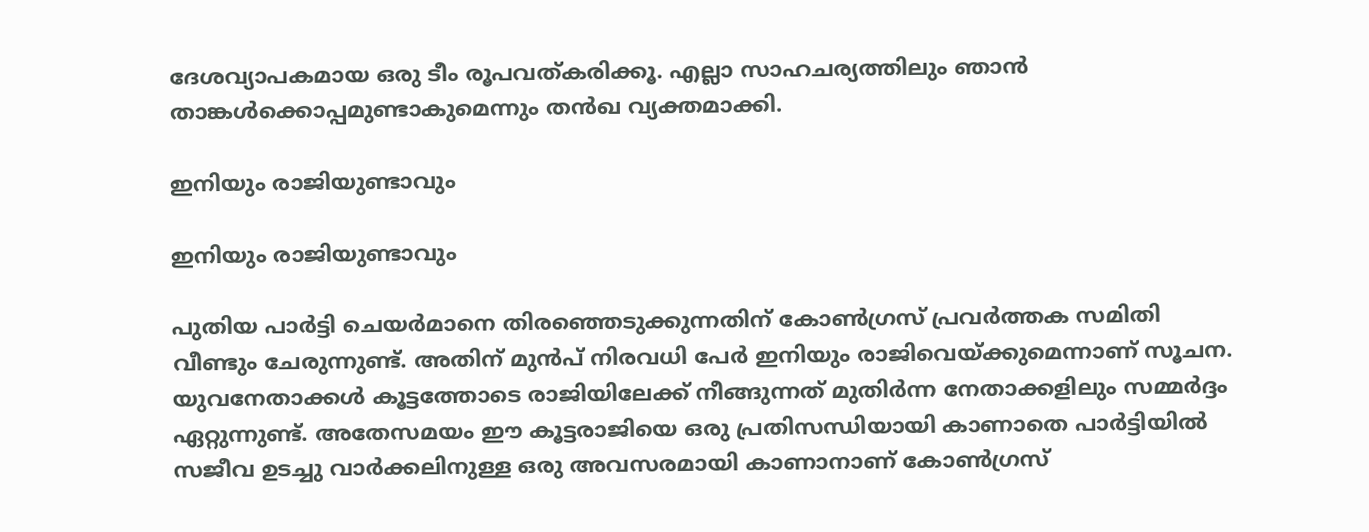ദേശവ്യാപകമായ ഒരു ടീം രൂപവത്കരിക്കൂ. എല്ലാ സാഹചര്യത്തിലും ഞാന്‍ താങ്കള്‍ക്കൊപ്പമുണ്ടാകുമെന്നും തന്‍ഖ വ്യക്തമാക്കി.

ഇനിയും രാജിയുണ്ടാവും

ഇനിയും രാജിയുണ്ടാവും

പുതിയ പാര്‍ട്ടി ചെയര്‍മാനെ തിരഞ്ഞെടുക്കുന്നതിന് കോണ്‍ഗ്രസ് പ്രവര്‍ത്തക സമിതി വീണ്ടും ചേരുന്നുണ്ട്. അതിന് മുന്‍പ് നിരവധി പേര്‍ ഇനിയും രാജിവെയ്ക്കുമെന്നാണ് സൂചന. യുവനേതാക്കള്‍ കൂട്ടത്തോടെ രാജിയിലേക്ക് നീങ്ങുന്നത് മുതിര്‍ന്ന നേതാക്കളിലും സമ്മര്‍ദ്ദം ഏറ്റുന്നുണ്ട്. അതേസമയം ഈ കൂട്ടരാജിയെ ഒരു പ്രതിസന്ധിയായി കാണാതെ പാര്‍ട്ടിയില്‍ സജീവ ഉടച്ചു വാര്‍ക്കലിനുള്ള ഒരു അവസരമായി കാണാനാണ് കോണ്‍ഗ്രസ്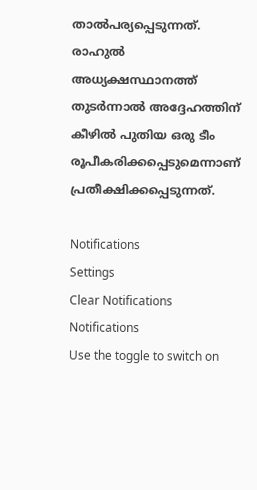താല്‍പര്യപ്പെടുന്നത്. രാഹുല്‍ അധ്യക്ഷസ്ഥാനത്ത് തുടര്‍ന്നാല്‍ അദ്ദേഹത്തിന് കീഴില്‍ പുതിയ ഒരു ടീം രൂപീകരിക്കപ്പെടുമെന്നാണ് പ്രതീക്ഷിക്കപ്പെടുന്നത്.

Notifications
Settings
Clear Notifications
Notifications
Use the toggle to switch on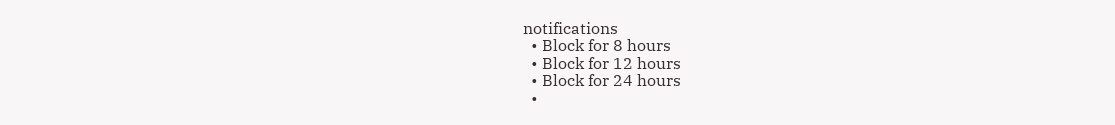notifications
  • Block for 8 hours
  • Block for 12 hours
  • Block for 24 hours
  •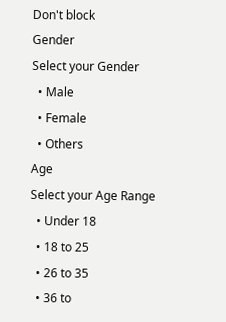Don't block
Gender
Select your Gender
  • Male
  • Female
  • Others
Age
Select your Age Range
  • Under 18
  • 18 to 25
  • 26 to 35
  • 36 to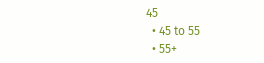45
  • 45 to 55
  • 55+